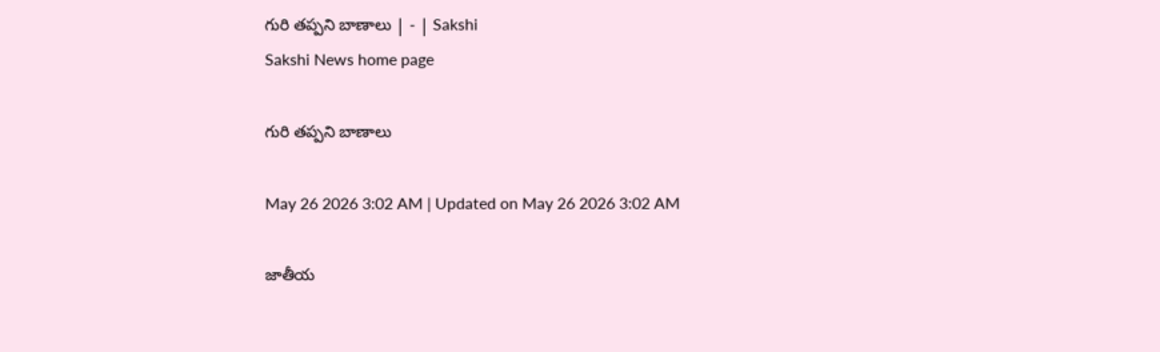గురి తప్పని బాణాలు | - | Sakshi
Sakshi News home page

గురి తప్పని బాణాలు

May 26 2026 3:02 AM | Updated on May 26 2026 3:02 AM

జాతీయ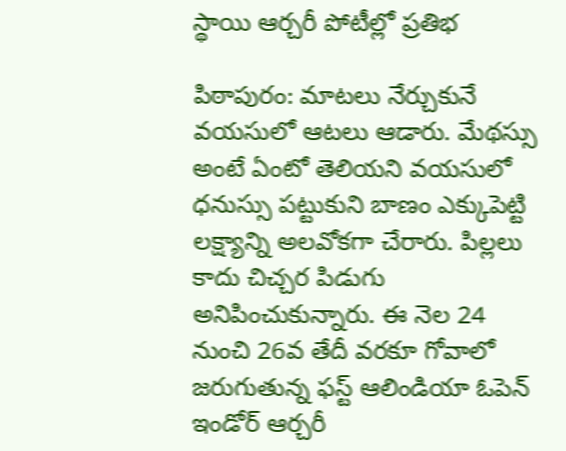స్థాయి ఆర్చరీ పోటీల్లో ప్రతిభ

పిఠాపురం: మాటలు నేర్చుకునే వయసులో ఆటలు ఆడారు. మేథస్సు అంటే ఏంటో తెలియని వయసులో ధనుస్సు పట్టుకుని బాణం ఎక్కుపెట్టి లక్ష్యాన్ని అలవోకగా చేరారు. పిల్లలు కాదు చిచ్చర పిడుగు అనిపించుకున్నారు. ఈ నెల 24 నుంచి 26వ తేదీ వరకూ గోవాలో జరుగుతున్న ఫస్ట్‌ ఆలిండియా ఓపెన్‌ ఇండోర్‌ ఆర్చరీ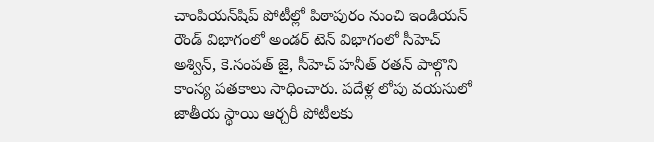చాంపియన్‌షిప్‌ పోటీల్లో పిఠాపురం నుంచి ఇండియన్‌ రౌండ్‌ విభాగంలో అండర్‌ టెన్‌ విభాగంలో సీహెచ్‌ అశ్విన్‌, కె.సంపత్‌ జై, సీహెచ్‌ హనీత్‌ రతన్‌ పాల్గొని కాంస్య పతకాలు సాధించారు. పదేళ్ల లోపు వయసులో జాతీయ స్థాయి ఆర్చరీ పోటీలకు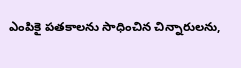ఎంపికై పతకాలను సాధించిన చిన్నారులను,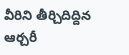వీరిని తీర్చిదిద్దిన ఆర్చరీ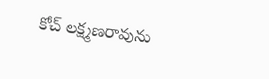కోచ్‌ లక్ష్మణరావును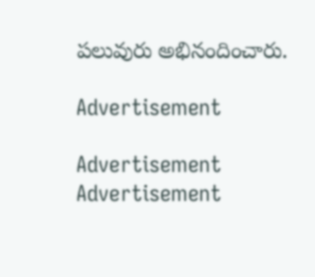పలువురు అభినందించారు.

Advertisement

Advertisement
Advertisement